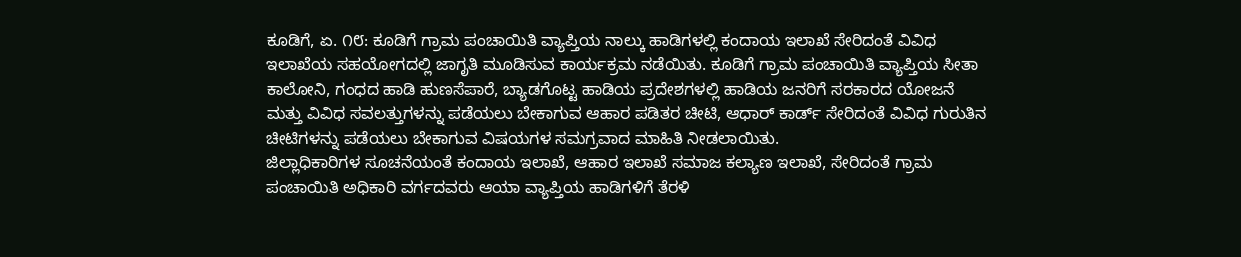ಕೂಡಿಗೆ, ಏ. ೧೮: ಕೂಡಿಗೆ ಗ್ರಾಮ ಪಂಚಾಯಿತಿ ವ್ಯಾಪ್ತಿಯ ನಾಲ್ಕು ಹಾಡಿಗಳಲ್ಲಿ ಕಂದಾಯ ಇಲಾಖೆ ಸೇರಿದಂತೆ ವಿವಿಧ ಇಲಾಖೆಯ ಸಹಯೋಗದಲ್ಲಿ ಜಾಗೃತಿ ಮೂಡಿಸುವ ಕಾರ್ಯಕ್ರಮ ನಡೆಯಿತು. ಕೂಡಿಗೆ ಗ್ರಾಮ ಪಂಚಾಯಿತಿ ವ್ಯಾಪ್ತಿಯ ಸೀತಾ ಕಾಲೋನಿ, ಗಂಧದ ಹಾಡಿ ಹುಣಸೆಪಾರೆ, ಬ್ಯಾಡಗೊಟ್ಟ ಹಾಡಿಯ ಪ್ರದೇಶಗಳಲ್ಲಿ ಹಾಡಿಯ ಜನರಿಗೆ ಸರಕಾರದ ಯೋಜನೆ ಮತ್ತು ವಿವಿಧ ಸವಲತ್ತುಗಳನ್ನು ಪಡೆಯಲು ಬೇಕಾಗುವ ಆಹಾರ ಪಡಿತರ ಚೀಟಿ, ಆಧಾರ್ ಕಾರ್ಡ್ ಸೇರಿದಂತೆ ವಿವಿಧ ಗುರುತಿನ ಚೀಟಿಗಳನ್ನು ಪಡೆಯಲು ಬೇಕಾಗುವ ವಿಷಯಗಳ ಸಮಗ್ರವಾದ ಮಾಹಿತಿ ನೀಡಲಾಯಿತು.
ಜಿಲ್ಲಾಧಿಕಾರಿಗಳ ಸೂಚನೆಯಂತೆ ಕಂದಾಯ ಇಲಾಖೆ, ಆಹಾರ ಇಲಾಖೆ ಸಮಾಜ ಕಲ್ಯಾಣ ಇಲಾಖೆ, ಸೇರಿದಂತೆ ಗ್ರಾಮ ಪಂಚಾಯಿತಿ ಅಧಿಕಾರಿ ವರ್ಗದವರು ಆಯಾ ವ್ಯಾಪ್ತಿಯ ಹಾಡಿಗಳಿಗೆ ತೆರಳಿ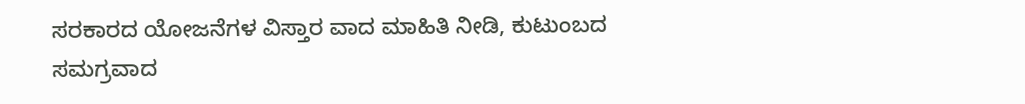ಸರಕಾರದ ಯೋಜನೆಗಳ ವಿಸ್ತಾರ ವಾದ ಮಾಹಿತಿ ನೀಡಿ, ಕುಟುಂಬದ ಸಮಗ್ರವಾದ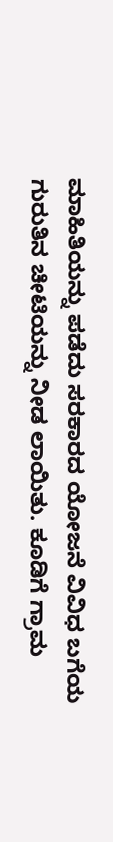ಮಾಹಿತಿಯನ್ನು ಪಡೆದು ಸರಕಾರದ ಯೋಜನೆ ವಿವಿಧ ಬಗೆಯ ಗುರುತಿನ ಚೀಟಿಯನ್ನು ನೀಡ ಲಾಯಿತು. ಕೂಡಿಗೆ ಗ್ರಾಮ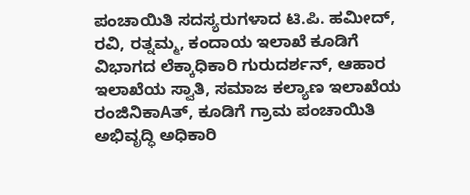ಪಂಚಾಯಿತಿ ಸದಸ್ಯರುಗಳಾದ ಟಿ.ಪಿ. ಹಮೀದ್, ರವಿ, ರತ್ನಮ್ಮ, ಕಂದಾಯ ಇಲಾಖೆ ಕೂಡಿಗೆ ವಿಭಾಗದ ಲೆಕ್ಕಾಧಿಕಾರಿ ಗುರುದರ್ಶನ್, ಆಹಾರ ಇಲಾಖೆಯ ಸ್ವಾತಿ, ಸಮಾಜ ಕಲ್ಯಾಣ ಇಲಾಖೆಯ ರಂಜಿನಿಕಾAತ್, ಕೂಡಿಗೆ ಗ್ರಾಮ ಪಂಚಾಯಿತಿ ಅಭಿವೃದ್ಧಿ ಅಧಿಕಾರಿ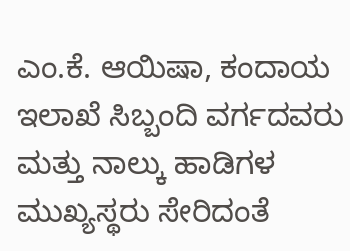ಎಂ.ಕೆ. ಆಯಿಷಾ, ಕಂದಾಯ ಇಲಾಖೆ ಸಿಬ್ಬಂದಿ ವರ್ಗದವರು ಮತ್ತು ನಾಲ್ಕು ಹಾಡಿಗಳ ಮುಖ್ಯಸ್ಥರು ಸೇರಿದಂತೆ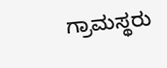ಗ್ರಾಮಸ್ಥರು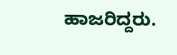ಹಾಜರಿದ್ದರು.